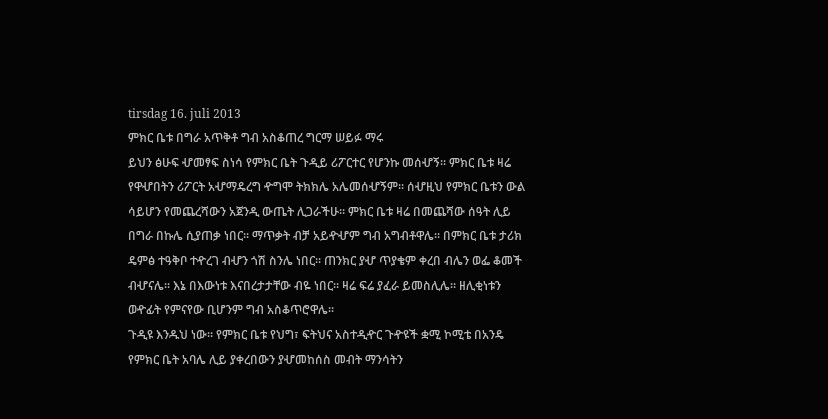tirsdag 16. juli 2013
ምክር ቤቱ በግራ አጥቅቶ ግብ አስቆጠረ ግርማ ሠይፉ ማሩ
ይህን ፅሁፍ ሇመፃፍ ስነሳ የምክር ቤት ጉዲይ ሪፖርተር የሆንኩ መሰሇኝ፡፡ ምክር ቤቱ ዛሬ
የዋሇበትን ሪፖርት አሇማዴረግ ዯግሞ ትክክሌ አሌመሰሇኝም፡፡ ሰሇዚህ የምክር ቤቱን ውል
ሳይሆን የመጨረሻውን አጀንዲ ውጤት ሊጋራችሁ፡፡ ምክር ቤቱ ዛሬ በመጨሻው ሰዓት ሊይ
በግራ በኩሌ ሲያጠቃ ነበር፡፡ ማጥቃት ብቻ አይዯሇም ግብ አግብቶዋሌ፡፡ በምክር ቤቱ ታሪክ
ዴምፅ ተዓቅቦ ተዯረገ ብሇን ጎሽ ስንሌ ነበር፡፡ ጠንክር ያሇ ጥያቄም ቀረበ ብሌን ወፌ ቆመች
ብሇናሌ፡፡ እኔ በእውነቱ እናበረታታቸው ብዬ ነበር፡፡ ዛሬ ፍሬ ያፈራ ይመስሊሌ፡፡ ዘሊቂነቱን
ወዯፊት የምናየው ቢሆንም ግብ አስቆጥሮዋሌ፡፡
ጉዲዩ እንዱህ ነው፡፡ የምክር ቤቱ የህግ፣ ፍትህና አስተዲዯር ጉዯዩች ቋሚ ኮሚቴ በአንዴ
የምክር ቤት አባሌ ሊይ ያቀረበውን ያሇመከሰስ መብት ማንሳትን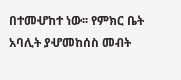በተመሇከተ ነው፡፡ የምክር ቤት
አባሊት ያሇመከሰስ መብት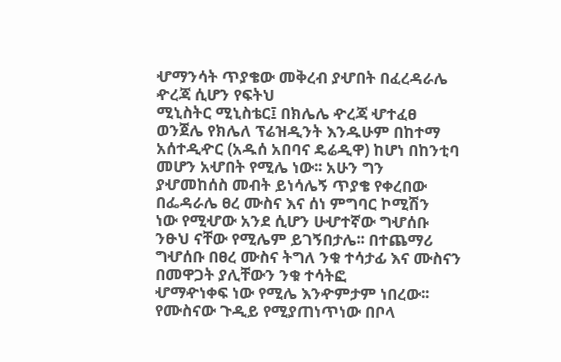ሇማንሳት ጥያቄው መቅረብ ያሇበት በፈረዳራሌ ዯረጃ ሲሆን የፍትህ
ሚኒስትር ሚኒስቴር፤ በክሌሌ ዯረጃ ሇተፈፀ ወንጀሌ የክሌለ ፕሬዝዲንት እንዱሁም በከተማ
አሰተዲዯር (አዱሰ አበባና ዴሬዲዋ) ከሆነ በከንቲባ መሆን አሇበት የሚሌ ነው፡፡ አሁን ግን
ያሇመከሰስ መብት ይነሳሌኝ ጥያቄ የቀረበው በፌዳራሌ ፀረ ሙስና እና ሰነ ምግባር ኮሚሽን
ነው የሚሇው አንደ ሲሆን ሁሇተኛው ግሇሰቡ ንፁህ ናቸው የሚሌም ይገኝበታሌ፡፡ በተጨማሪ
ግሇሰቡ በፀረ ሙስና ትግለ ንቁ ተሳታፊ እና ሙስናን በመዋጋት ያሊቸውን ንቁ ተሳትፎ
ሇማዯነቀፍ ነው የሚሌ እንዯምታም ነበረው፡፡
የሙስናው ጉዲይ የሚያጠነጥነው በቦላ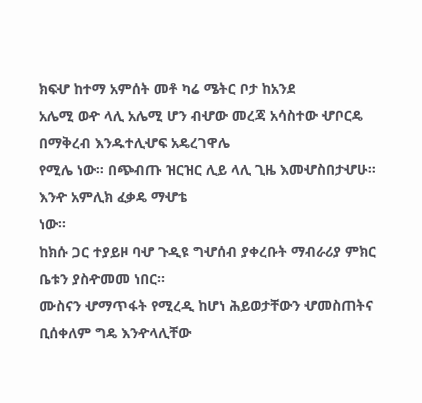ክፍሇ ከተማ አምሰት መቶ ካሬ ሜትር ቦታ ከአንደ
አሌሚ ወዯ ላሊ አሌሚ ሆን ብሇው መረጃ አሳስተው ሇቦርዴ በማቅረብ እንዱተሊሇፍ አዴረገዋሌ
የሚሌ ነው፡፡ በጭብጡ ዝርዝር ሊይ ላሊ ጊዜ እመሇስበታሇሁ፡፡ እንዯ አምሊክ ፈቃዴ ማሇቴ
ነው፡፡
ከክሱ ጋር ተያይዞ ባሇ ጉዲዩ ግሇሰብ ያቀረቡት ማብራሪያ ምክር ቤቱን ያስዯመመ ነበር፡፡
ሙስናን ሇማጥፋት የሚረዲ ከሆነ ሕይወታቸውን ሇመስጠትና ቢሰቀለም ግዴ እንዯላሊቸው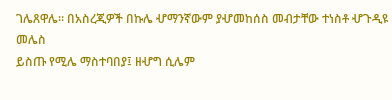ገሌጸዋሌ፡፡ በአስረጂዎች በኩሌ ሇማንኛውም ያሇመከሰስ መብታቸው ተነስቶ ሇጉዲዩ መሌስ
ይስጡ የሚሌ ማስተባበያ፤ ዘሇግ ሲሌም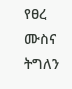የፀረ ሙስና ትግለን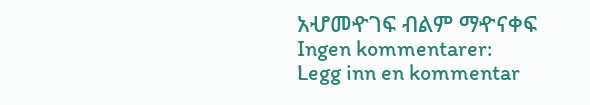አሇመዯገፍ ብልም ማዯናቀፍ
Ingen kommentarer:
Legg inn en kommentar